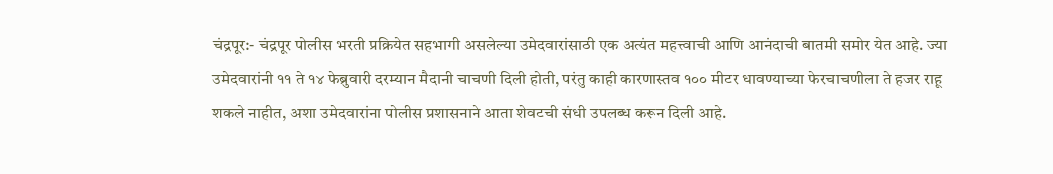चंद्रपूर:- चंद्रपूर पोलीस भरती प्रक्रियेत सहभागी असलेल्या उमेदवारांसाठी एक अत्यंत महत्त्वाची आणि आनंदाची बातमी समोर येत आहे. ज्या उमेदवारांनी ११ ते १४ फेब्रुवारी दरम्यान मैदानी चाचणी दिली होती, परंतु काही कारणास्तव १०० मीटर धावण्याच्या फेरचाचणीला ते हजर राहू शकले नाहीत, अशा उमेदवारांना पोलीस प्रशासनाने आता शेवटची संधी उपलब्ध करून दिली आहे.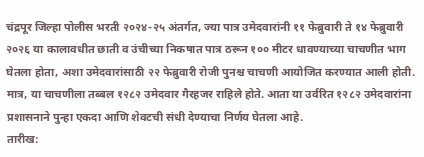चंद्रपूर जिल्हा पोलीस भरती २०२४-२५ अंतर्गत, ज्या पात्र उमेदवारांनी ११ फेब्रुवारी ते १४ फेब्रुवारी २०२६ या कालावधीत छाती व उंचीच्या निकषात पात्र ठरून १०० मीटर धावण्याच्या चाचणीत भाग घेतला होता, अशा उमेदवारांसाठी २२ फेब्रुवारी रोजी पुनश्च चाचणी आयोजित करण्यात आली होती. मात्र, या चाचणीला तब्बल १२८२ उमेदवार गैरहजर राहिले होते. आता या उर्वरित १२८२ उमेदवारांना प्रशासनाने पुन्हा एकदा आणि शेवटची संधी देण्याचा निर्णय घेतला आहे.
तारीख: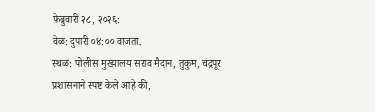फेब्रुवारी २८, २०२६:
वेळ: दुपारी ०४:०० वाजता.
स्थळ: पोलीस मुख्यालय सराव मैदान, तुकुम, चंद्रपूर
प्रशासनाने स्पष्ट केले आहे की,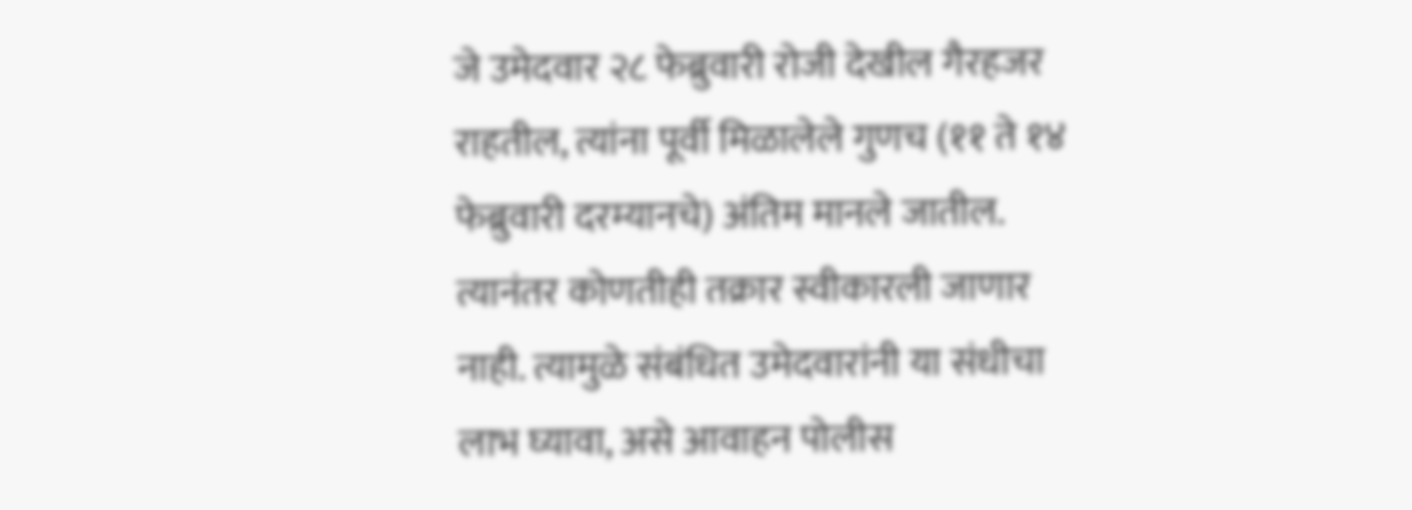जे उमेदवार २८ फेब्रुवारी रोजी देखील गैरहजर राहतील, त्यांना पूर्वी मिळालेले गुणच (११ ते १४ फेब्रुवारी दरम्यानचे) अंतिम मानले जातील. त्यानंतर कोणतीही तक्रार स्वीकारली जाणार नाही. त्यामुळे संबंधित उमेदवारांनी या संधीचा लाभ घ्यावा, असे आवाहन पोलीस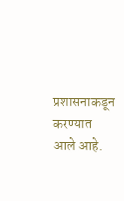प्रशासनाकडून करण्यात आले आहे.